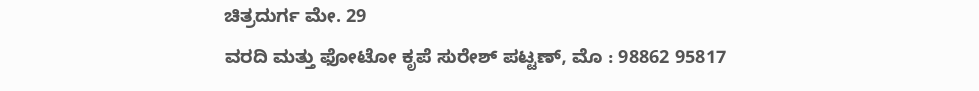ಚಿತ್ರದುರ್ಗ ಮೇ. 29
ವರದಿ ಮತ್ತು ಫೋಟೋ ಕೃಪೆ ಸುರೇಶ್ ಪಟ್ಟಣ್, ಮೊ : 98862 95817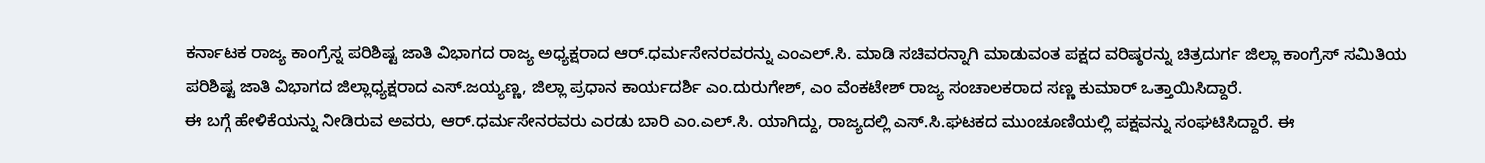ಕರ್ನಾಟಕ ರಾಜ್ಯ ಕಾಂಗ್ರೆಸ್ನ ಪರಿಶಿಷ್ಟ ಜಾತಿ ವಿಭಾಗದ ರಾಜ್ಯ ಅಧ್ಯಕ್ಷರಾದ ಆರ್.ಧರ್ಮಸೇನರವರನ್ನು ಎಂಎಲ್.ಸಿ. ಮಾಡಿ ಸಚಿವರನ್ನಾಗಿ ಮಾಡುವಂತ ಪಕ್ಷದ ವರಿಷ್ಠರನ್ನು ಚಿತ್ರದುರ್ಗ ಜಿಲ್ಲಾ ಕಾಂಗ್ರೆಸ್ ಸಮಿತಿಯ ಪರಿಶಿಷ್ಟ ಜಾತಿ ವಿಭಾಗದ ಜಿಲ್ಲಾಧ್ಯಕ್ಷರಾದ ಎಸ್.ಜಯ್ಯಣ್ಣ, ಜಿಲ್ಲಾ ಪ್ರಧಾನ ಕಾರ್ಯದರ್ಶಿ ಎಂ.ದುರುಗೇಶ್, ಎಂ ವೆಂಕಟೇಶ್ ರಾಜ್ಯ ಸಂಚಾಲಕರಾದ ಸಣ್ಣ ಕುಮಾರ್ ಒತ್ತಾಯಿಸಿದ್ದಾರೆ.
ಈ ಬಗ್ಗೆ ಹೇಳಿಕೆಯನ್ನು ನೀಡಿರುವ ಅವರು, ಆರ್.ಧರ್ಮಸೇನರವರು ಎರಡು ಬಾರಿ ಎಂ.ಎಲ್.ಸಿ. ಯಾಗಿದ್ದು, ರಾಜ್ಯದಲ್ಲಿ ಎಸ್.ಸಿ.ಘಟಕದ ಮುಂಚೂಣಿಯಲ್ಲಿ ಪಕ್ಷವನ್ನು ಸಂಘಟಿಸಿದ್ದಾರೆ. ಈ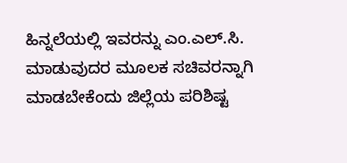ಹಿನ್ನಲೆಯಲ್ಲಿ ಇವರನ್ನು ಎಂ.ಎಲ್.ಸಿ. ಮಾಡುವುದರ ಮೂಲಕ ಸಚಿವರನ್ನಾಗಿ ಮಾಡಬೇಕೆಂದು ಜಿಲ್ಲೆಯ ಪರಿಶಿಷ್ಟ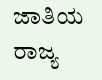ಜಾತಿಯ ರಾಜ್ಯ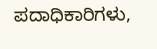ಪದಾಧಿಕಾರಿಗಳು,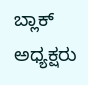ಬ್ಲಾಕ್ ಅಧ್ಯಕ್ಷರು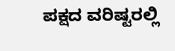ಪಕ್ಷದ ವರಿಷ್ಟರಲ್ಲಿ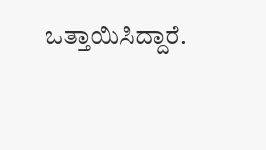ಒತ್ತಾಯಿಸಿದ್ದಾರೆ.